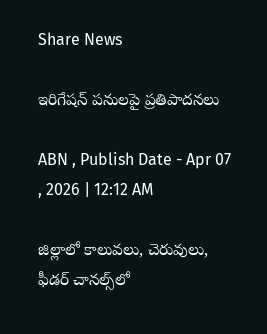Share News

ఇరిగేషన్‌ పనులపై ప్రతిపాదనలు

ABN , Publish Date - Apr 07 , 2026 | 12:12 AM

జిల్లాలో కాలువలు, చెరువులు, ఫీడర్‌ చానల్స్‌లో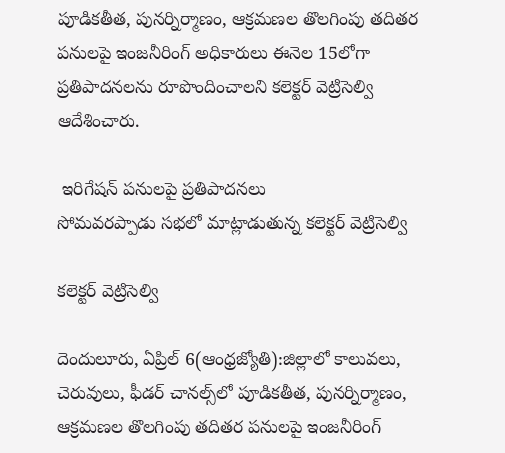పూడికతీత, పునర్నిర్మాణం, ఆక్రమణల తొలగింపు తదితర పనులపై ఇంజనీరింగ్‌ అధికారులు ఈనెల 15లోగా ప్రతిపాదనలను రూపొందించాలని కలెక్టర్‌ వెట్రిసెల్వి ఆదేశించారు.

 ఇరిగేషన్‌ పనులపై ప్రతిపాదనలు
సోమవరప్పాడు సభలో మాట్లాడుతున్న కలెక్టర్‌ వెట్రిసెల్వి

కలెక్టర్‌ వెట్రిసెల్వి

దెందులూరు, ఏప్రిల్‌ 6(ఆంధ్రజ్యోతి):జిల్లాలో కాలువలు, చెరువులు, ఫీడర్‌ చానల్స్‌లో పూడికతీత, పునర్నిర్మాణం, ఆక్రమణల తొలగింపు తదితర పనులపై ఇంజనీరింగ్‌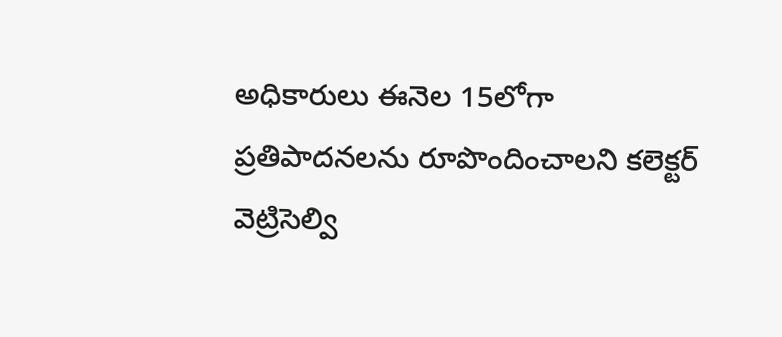అధికారులు ఈనెల 15లోగా ప్రతిపాదనలను రూపొందించాలని కలెక్టర్‌ వెట్రిసెల్వి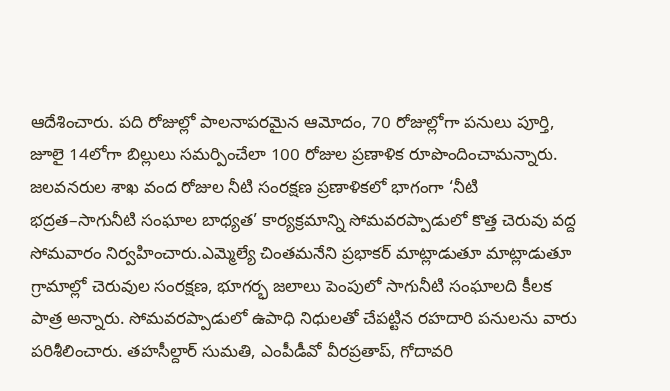ఆదేశించారు. పది రోజుల్లో పాలనాపరమైన ఆమోదం, 70 రోజుల్లోగా పనులు పూర్తి, జూలై 14లోగా బిల్లులు సమర్పించేలా 100 రోజుల ప్రణాళిక రూపొందించామన్నారు. జలవనరుల శాఖ వంద రోజుల నీటి సంరక్షణ ప్రణాళికలో భాగంగా ‘నీటి భద్రత–సాగునీటి సంఘాల బాధ్యత’ కార్యక్రమాన్ని సోమవరప్పాడులో కొత్త చెరువు వద్ద సోమవారం నిర్వహించారు.ఎమ్మెల్యే చింతమనేని ప్రభాకర్‌ మాట్లాడుతూ మాట్లాడుతూ గ్రామాల్లో చెరువుల సంరక్షణ, భూగర్భ జలాలు పెంపులో సాగునీటి సంఘాలది కీలక పాత్ర అన్నారు. సోమవరప్పాడులో ఉపాధి నిధులతో చేపట్టిన రహదారి పనులను వారు పరిశీలించారు. తహసీల్దార్‌ సుమతి, ఎంపీడీవో వీరప్రతాప్‌, గోదావరి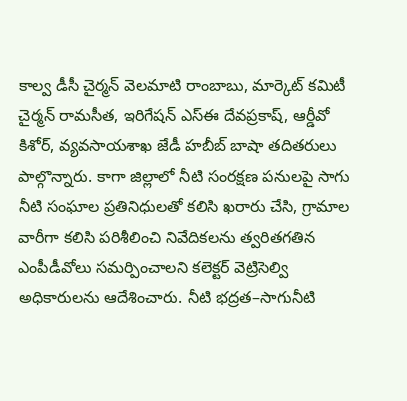కాల్వ డీసీ చైర్మన్‌ వెలమాటి రాంబాబు, మార్కెట్‌ కమిటీ చైర్మన్‌ రామసీత, ఇరిగేషన్‌ ఎస్‌ఈ దేవప్రకాష్‌, ఆర్డీవో కిశోర్‌, వ్యవసాయశాఖ జేడీ హబీబ్‌ బాషా తదితరులు పాల్గొన్నారు. కాగా జిల్లాలో నీటి సంరక్షణ పనులపై సాగు నీటి సంఘాల ప్రతినిధులతో కలిసి ఖరారు చేసి, గ్రామాల వారీగా కలిసి పరిశీలించి నివేదికలను త్వరితగతిన ఎంపీడీవోలు సమర్పించాలని కలెక్టర్‌ వెట్రిసెల్వి అధికారులను ఆదేశించారు. నీటి భద్రత–సాగునీటి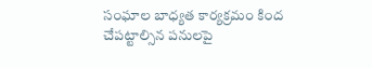సంఘాల బాధ్యత కార్యక్రమం కింద చేపట్టాల్సిన పనులపై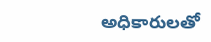అధికారులతో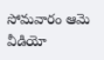సోమవారం ఆమె వీడియో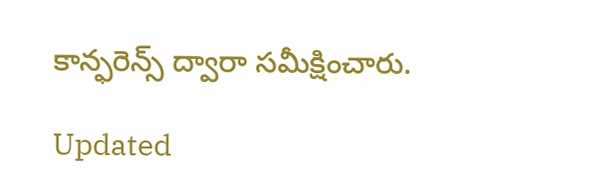కాన్ఫరెన్స్‌ ద్వారా సమీక్షించారు.

Updated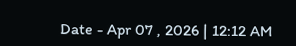Date - Apr 07 , 2026 | 12:12 AM